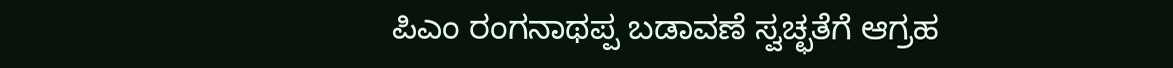ಪಿಎಂ ರಂಗನಾಥಪ್ಪ ಬಡಾವಣೆ ಸ್ವಚ್ಛತೆಗೆ ಆಗ್ರಹ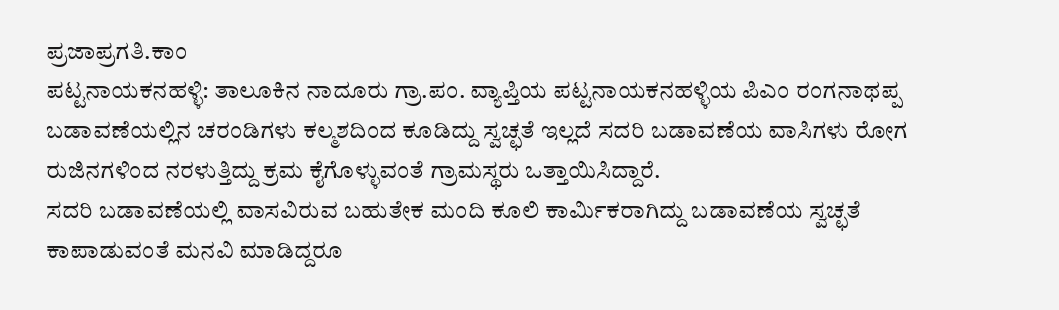ಪ್ರಜಾಪ್ರಗತಿ.ಕಾಂ
ಪಟ್ಟನಾಯಕನಹಳ್ಳಿ: ತಾಲೂಕಿನ ನಾದೂರು ಗ್ರಾ.ಪಂ. ವ್ಯಾಪ್ತಿಯ ಪಟ್ಟನಾಯಕನಹಳ್ಳಿಯ ಪಿಎಂ ರಂಗನಾಥಪ್ಪ ಬಡಾವಣೆಯಲ್ಲಿನ ಚರಂಡಿಗಳು ಕಲ್ಮಶದಿಂದ ಕೂಡಿದ್ದು ಸ್ವಚ್ಛತೆ ಇಲ್ಲದೆ ಸದರಿ ಬಡಾವಣೆಯ ವಾಸಿಗಳು ರೋಗ ರುಜಿನಗಳಿಂದ ನರಳುತ್ತಿದ್ದು ಕ್ರಮ ಕೈಗೊಳ್ಳುವಂತೆ ಗ್ರಾಮಸ್ಥರು ಒತ್ತಾಯಿಸಿದ್ದಾರೆ.
ಸದರಿ ಬಡಾವಣೆಯಲ್ಲಿ ವಾಸವಿರುವ ಬಹುತೇಕ ಮಂದಿ ಕೂಲಿ ಕಾರ್ಮಿಕರಾಗಿದ್ದು ಬಡಾವಣೆಯ ಸ್ವಚ್ಛತೆ ಕಾಪಾಡುವಂತೆ ಮನವಿ ಮಾಡಿದ್ದರೂ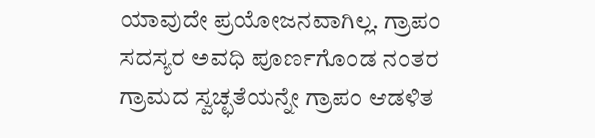ಯಾವುದೇ ಪ್ರಯೋಜನವಾಗಿಲ್ಲ. ಗ್ರಾಪಂ ಸದಸ್ಯರ ಅವಧಿ ಪೂರ್ಣಗೊಂಡ ನಂತರ ಗ್ರಾಮದ ಸ್ವಚ್ಛತೆಯನ್ನೇ ಗ್ರಾಪಂ ಆಡಳಿತ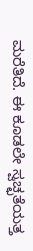ಮರೆತಿದೆ. ಈ ಕೂಡಲೇ ಸ್ವಚ್ಛತೆಯತ್ತ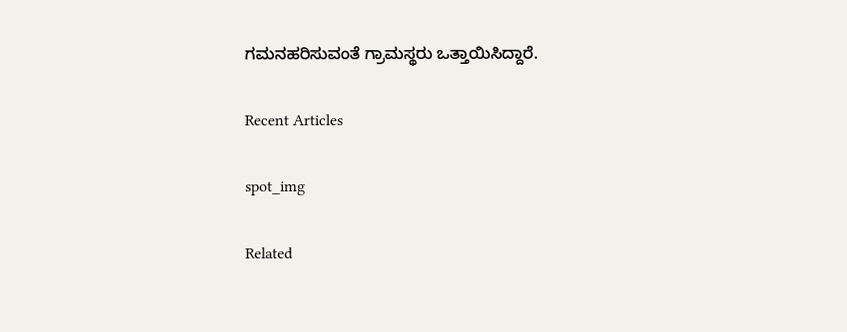ಗಮನಹರಿಸುವಂತೆ ಗ್ರಾಮಸ್ಥರು ಒತ್ತಾಯಿಸಿದ್ದಾರೆ.

Recent Articles

spot_img

Related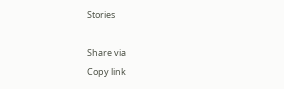Stories

Share via
Copy link